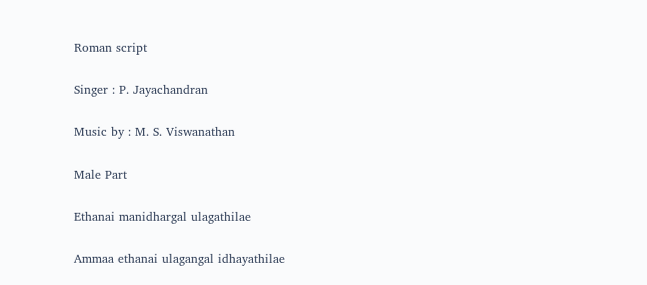Roman script

Singer : P. Jayachandran

Music by : M. S. Viswanathan

Male Part

Ethanai manidhargal ulagathilae

Ammaa ethanai ulagangal idhayathilae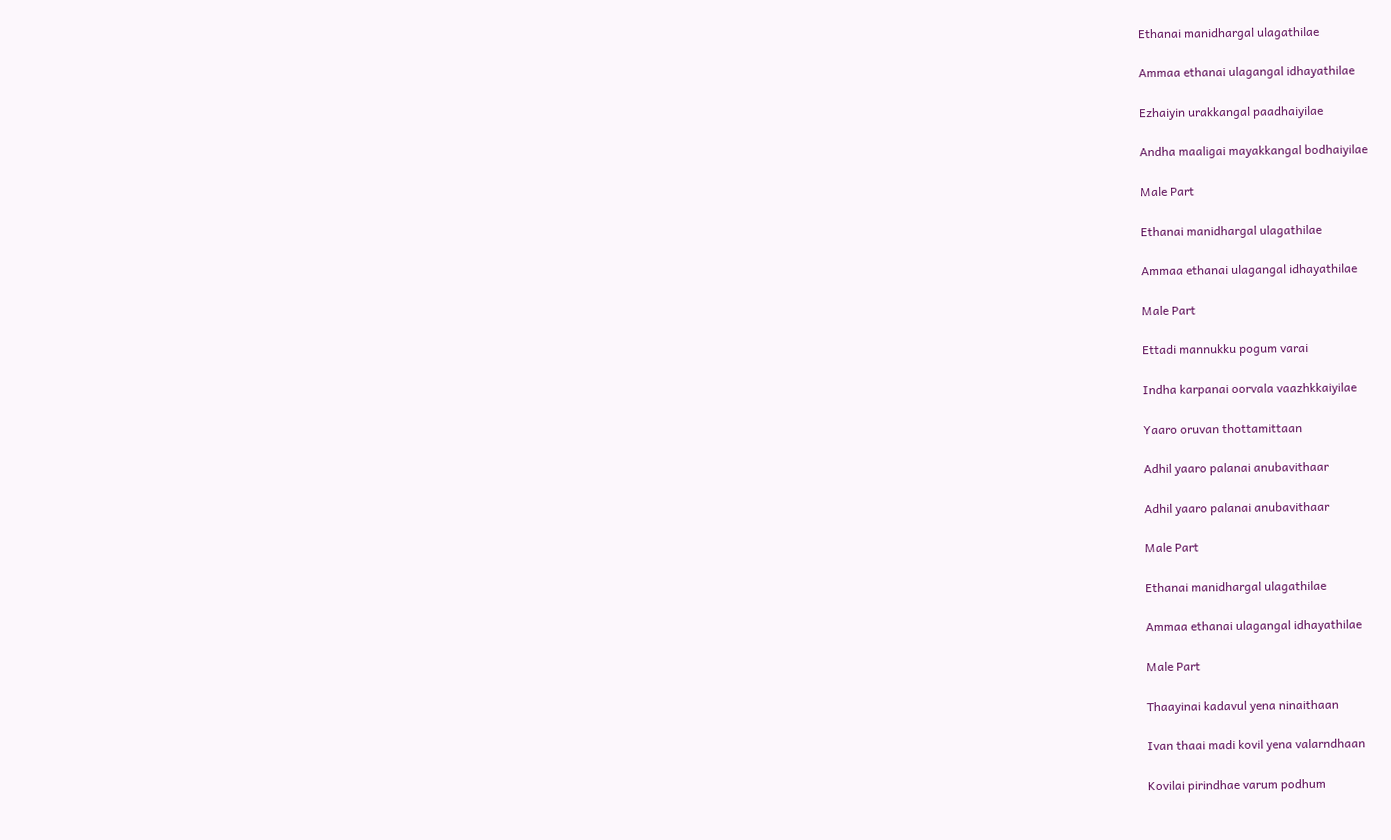Ethanai manidhargal ulagathilae

Ammaa ethanai ulagangal idhayathilae

Ezhaiyin urakkangal paadhaiyilae

Andha maaligai mayakkangal bodhaiyilae

Male Part

Ethanai manidhargal ulagathilae

Ammaa ethanai ulagangal idhayathilae

Male Part

Ettadi mannukku pogum varai

Indha karpanai oorvala vaazhkkaiyilae

Yaaro oruvan thottamittaan

Adhil yaaro palanai anubavithaar

Adhil yaaro palanai anubavithaar

Male Part

Ethanai manidhargal ulagathilae

Ammaa ethanai ulagangal idhayathilae

Male Part

Thaayinai kadavul yena ninaithaan

Ivan thaai madi kovil yena valarndhaan

Kovilai pirindhae varum podhum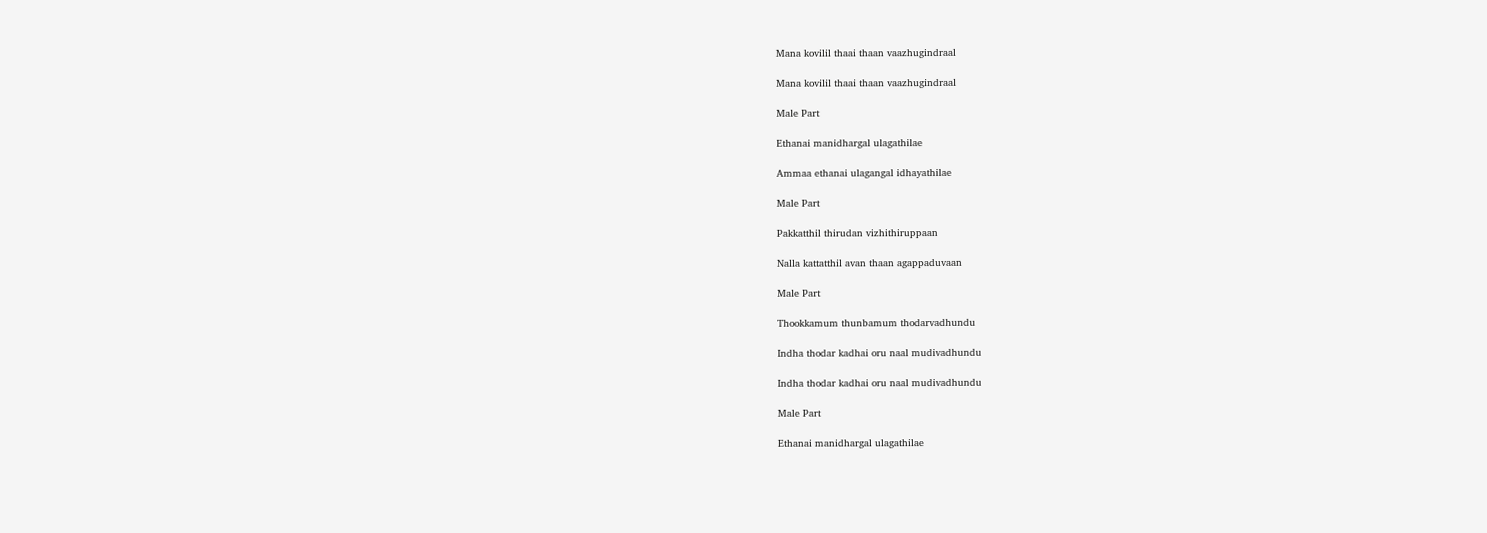Mana kovilil thaai thaan vaazhugindraal

Mana kovilil thaai thaan vaazhugindraal

Male Part

Ethanai manidhargal ulagathilae

Ammaa ethanai ulagangal idhayathilae

Male Part

Pakkatthil thirudan vizhithiruppaan

Nalla kattatthil avan thaan agappaduvaan

Male Part

Thookkamum thunbamum thodarvadhundu

Indha thodar kadhai oru naal mudivadhundu

Indha thodar kadhai oru naal mudivadhundu

Male Part

Ethanai manidhargal ulagathilae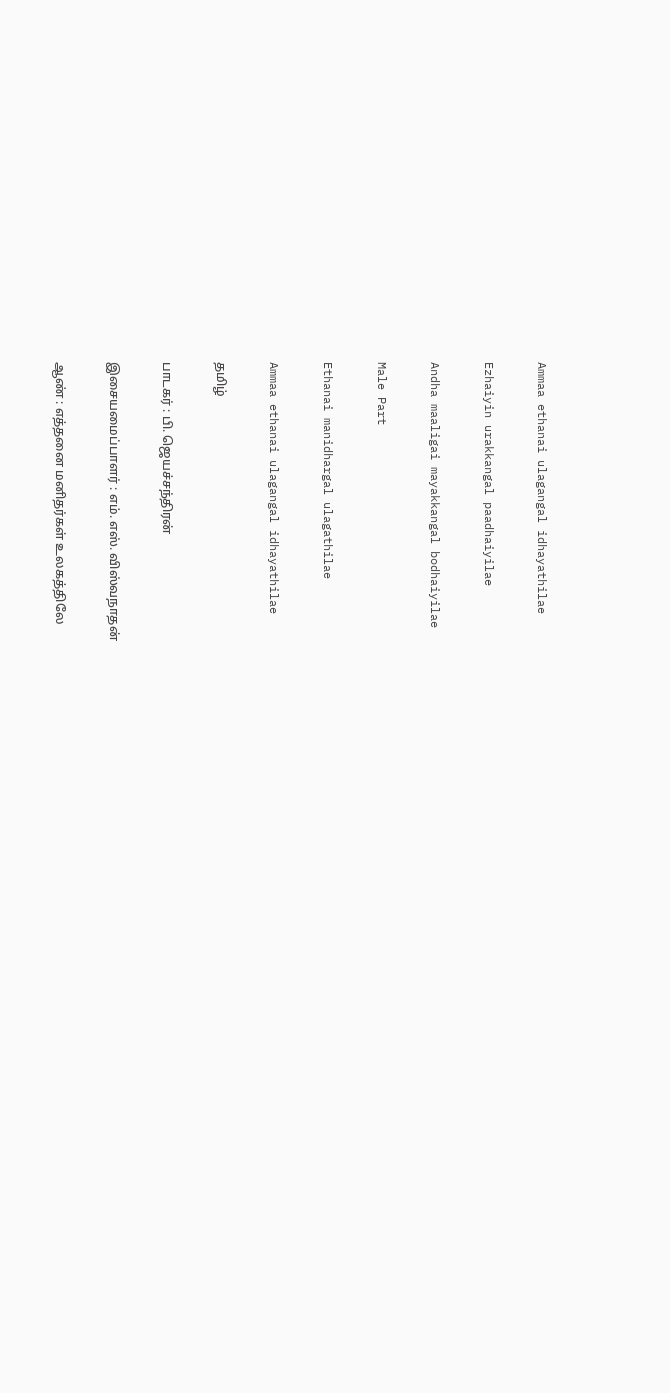Ammaa ethanai ulagangal idhayathilae

Ezhaiyin urakkangal paadhaiyilae

Andha maaligai mayakkangal bodhaiyilae

Male Part

Ethanai manidhargal ulagathilae

Ammaa ethanai ulagangal idhayathilae

தமிழ்

பாடகர் : பி. ஜெயச்சந்திரன்

இசையமைப்பாளர் : எம். எஸ். விஸ்வநாதன்

ஆண் : எத்தனை மனிதர்கள் உலகத்திலே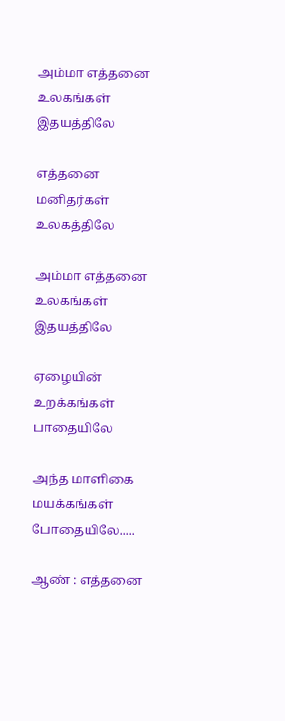அம்மா எத்தனை உலகங்கள் இதயத்திலே

எத்தனை மனிதர்கள் உலகத்திலே

அம்மா எத்தனை உலகங்கள் இதயத்திலே

ஏழையின் உறக்கங்கள் பாதையிலே

அந்த மாளிகை மயக்கங்கள் போதையிலே.....

ஆண் : எத்தனை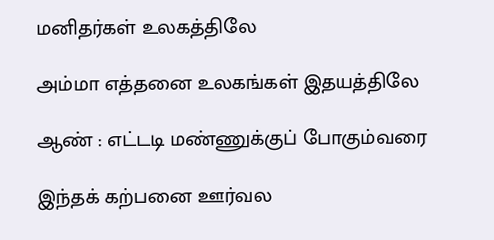மனிதர்கள் உலகத்திலே

அம்மா எத்தனை உலகங்கள் இதயத்திலே

ஆண் : எட்டடி மண்ணுக்குப் போகும்வரை

இந்தக் கற்பனை ஊர்வல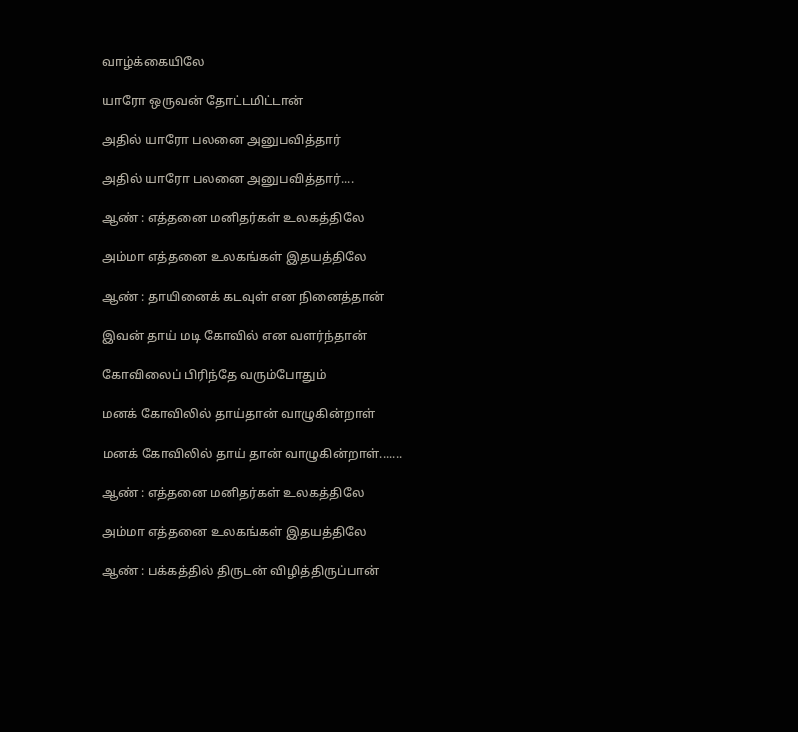வாழ்க்கையிலே

யாரோ ஒருவன் தோட்டமிட்டான்

அதில் யாரோ பலனை அனுபவித்தார்

அதில் யாரோ பலனை அனுபவித்தார்....

ஆண் : எத்தனை மனிதர்கள் உலகத்திலே

அம்மா எத்தனை உலகங்கள் இதயத்திலே

ஆண் : தாயினைக் கடவுள் என நினைத்தான்

இவன் தாய் மடி கோவில் என வளர்ந்தான்

கோவிலைப் பிரிந்தே வரும்போதும்

மனக் கோவிலில் தாய்தான் வாழுகின்றாள்

மனக் கோவிலில் தாய் தான் வாழுகின்றாள்.......

ஆண் : எத்தனை மனிதர்கள் உலகத்திலே

அம்மா எத்தனை உலகங்கள் இதயத்திலே

ஆண் : பக்கத்தில் திருடன் விழித்திருப்பான்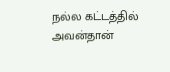நல்ல கட்டத்தில் அவன்தான்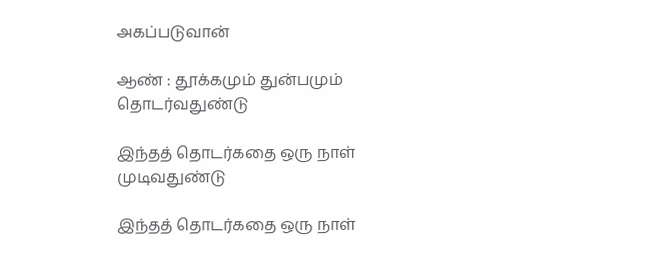அகப்படுவான்

ஆண் : தூக்கமும் துன்பமும் தொடர்வதுண்டு

இந்தத் தொடர்கதை ஒரு நாள் முடிவதுண்டு

இந்தத் தொடர்கதை ஒரு நாள்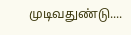முடிவதுண்டு....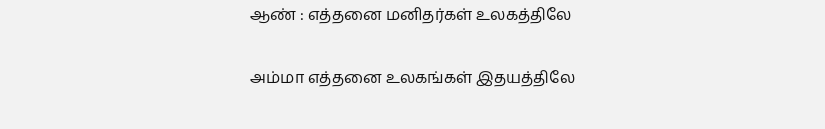ஆண் : எத்தனை மனிதர்கள் உலகத்திலே

அம்மா எத்தனை உலகங்கள் இதயத்திலே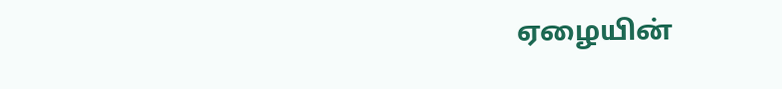ஏழையின்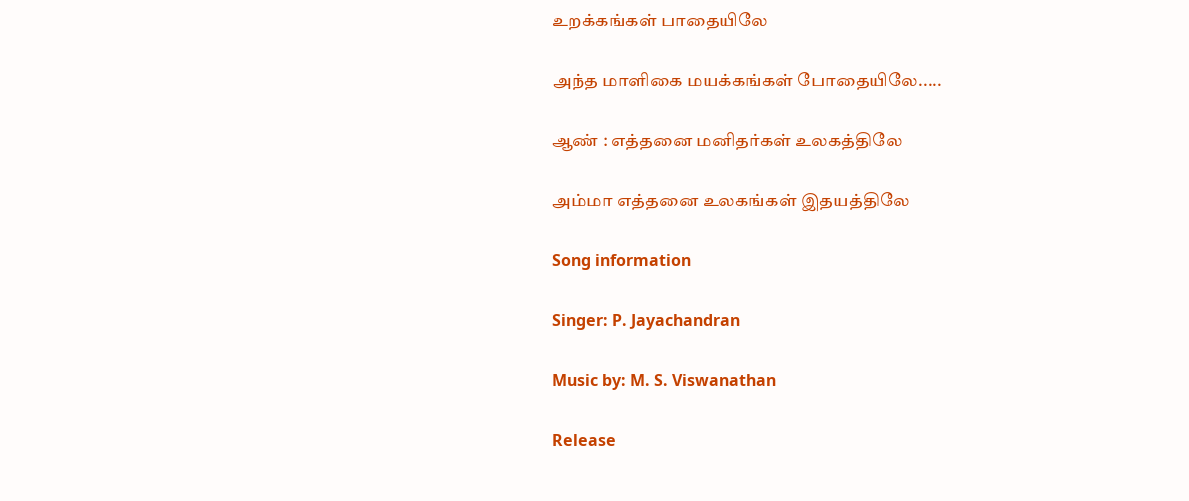உறக்கங்கள் பாதையிலே

அந்த மாளிகை மயக்கங்கள் போதையிலே.....

ஆண் : எத்தனை மனிதர்கள் உலகத்திலே

அம்மா எத்தனை உலகங்கள் இதயத்திலே

Song information

Singer: P. Jayachandran

Music by: M. S. Viswanathan

Release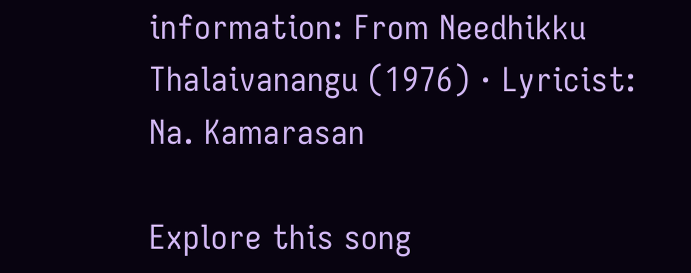information: From Needhikku Thalaivanangu (1976) · Lyricist: Na. Kamarasan

Explore this song